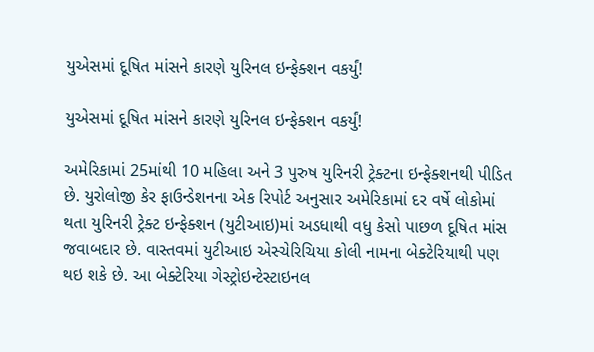યુએસમાં દૂષિત માંસને કારણે યુરિનલ ઇન્ફેક્શન વકર્યું!

યુએસમાં દૂષિત માંસને કારણે યુરિનલ ઇન્ફેક્શન વકર્યું!

અમેરિકામાં 25માંથી 10 મહિલા અને 3 પુરુષ યુરિનરી ટ્રેક્ટના ઇન્ફેક્શનથી પીડિત છે. યુરોલોજી કેર ફાઉન્ડેશનના એક રિપોર્ટ અનુસાર અમેરિકામાં દર વર્ષે લોકોમાં થતા યુરિનરી ટ્રેક્ટ ઇન્ફેક્શન (યુટીઆઇ)માં અડધાથી વધુ કેસો પાછળ દૂષિત માંસ જવાબદાર છે. વાસ્તવમાં યુટીઆઇ એસ્ચેરિચિયા કોલી નામના બેક્ટેરિયાથી પણ થઇ શકે છે. આ બેક્ટેરિયા ગેસ્ટ્રોઇન્ટેસ્ટાઇનલ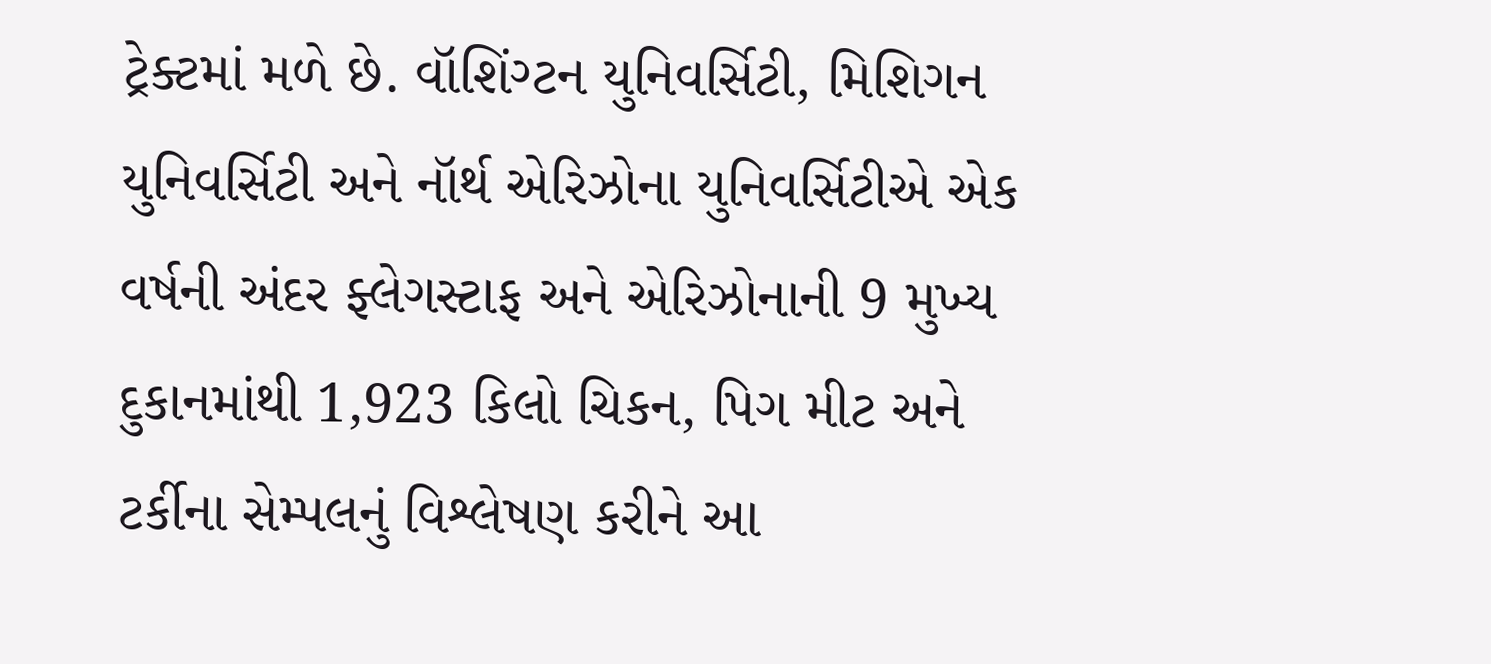ટ્રેક્ટમાં મળે છે. વૉશિંગ્ટન યુનિવર્સિટી, મિશિગન યુનિવર્સિટી અને નૉર્થ એરિઝોના યુનિવર્સિટીએ એક વર્ષની અંદર ફ્લેગસ્ટાફ અને એરિઝોનાની 9 મુખ્ય દુકાનમાંથી 1,923 કિલો ચિકન, પિગ મીટ અને ટર્કીના સેમ્પલનું વિશ્લેષણ કરીને આ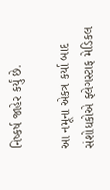નિષ્કર્ષ જાહેર કર્યું છે.

આ નમૂના એકત્ર કર્યા બાદ સંશોધકોએ ફ્લેગસ્ટાફ મેડિકલ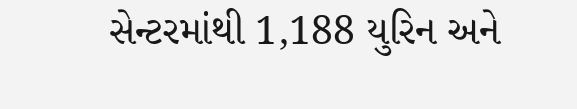સેન્ટરમાંથી 1,188 યુરિન અને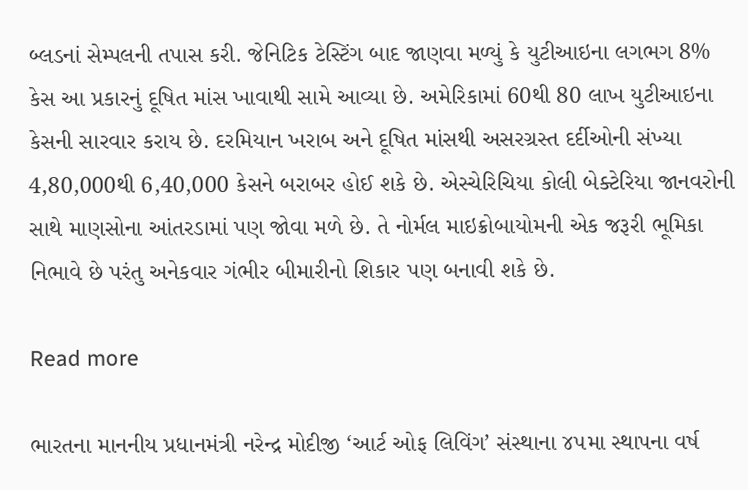બ્લડનાં સેમ્પલની તપાસ કરી. જેનિટિક ટેસ્ટિંગ બાદ જાણવા મળ્યું કે યુટીઆઇના લગભગ 8% કેસ આ પ્રકારનું દૂષિત માંસ ખાવાથી સામે આવ્યા છે. અમેરિકામાં 60થી 80 લાખ યુટીઆઇના કેસની સારવાર કરાય છે. દરમિયાન ખરાબ અને દૂષિત માંસથી અસરગ્રસ્ત દર્દીઓની સંખ્યા 4,80,000થી 6,40,000 કેસને બરાબર હોઈ શકે છે. એસ્ચેરિચિયા કોલી બેક્ટેરિયા જાનવરોની સાથે માણસોના આંતરડામાં પણ જોવા મળે છે. તે નોર્મલ માઇક્રોબાયોમની એક જરૂરી ભૂમિકા નિભાવે છે પરંતુ અનેકવાર ગંભીર બીમારીનો શિકાર પણ બનાવી શકે છે.

Read more

ભારતના માનનીય પ્રધાનમંત્રી નરેન્દ્ર મોદીજી ‘આર્ટ ઓફ લિવિંગ’ સંસ્થાના ૪૫મા સ્થાપના વર્ષ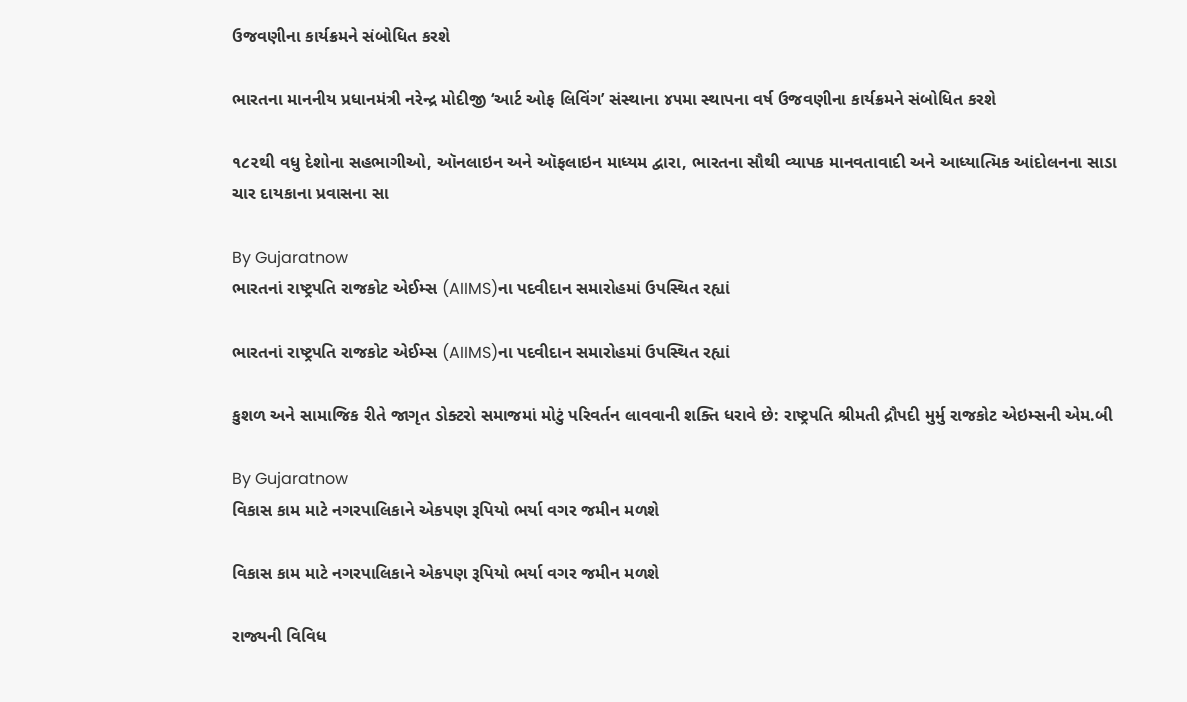ઉજવણીના કાર્યક્રમને સંબોધિત કરશે

ભારતના માનનીય પ્રધાનમંત્રી નરેન્દ્ર મોદીજી ‘આર્ટ ઓફ લિવિંગ’ સંસ્થાના ૪૫મા સ્થાપના વર્ષ ઉજવણીના કાર્યક્રમને સંબોધિત કરશે

૧૮૨થી વધુ દેશોના સહભાગીઓ, ઑનલાઇન અને ઑફલાઇન માધ્યમ દ્વારા, ભારતના સૌથી વ્યાપક માનવતાવાદી અને આધ્યાત્મિક આંદોલનના સાડા ચાર દાયકાના પ્રવાસના સા

By Gujaratnow
ભારતનાં રાષ્ટ્રપતિ રાજકોટ એઈમ્સ (AIIMS)ના પદવીદાન સમારોહમાં ઉપસ્થિત રહ્યાં

ભારતનાં રાષ્ટ્રપતિ રાજકોટ એઈમ્સ (AIIMS)ના પદવીદાન સમારોહમાં ઉપસ્થિત રહ્યાં

કુશળ અને સામાજિક રીતે જાગૃત ડોક્ટરો સમાજમાં મોટું પરિવર્તન લાવવાની શક્તિ ધરાવે છે: રાષ્ટ્રપતિ શ્રીમતી દ્રૌપદી મુર્મુ રાજકોટ એઇમ્સની એમ.બી

By Gujaratnow
વિકાસ કામ માટે નગરપાલિકાને એકપણ રૂપિયો ભર્યા વગર જમીન મળશે

વિકાસ કામ માટે નગરપાલિકાને એકપણ રૂપિયો ભર્યા વગર જમીન મળશે

રાજ્યની વિવિધ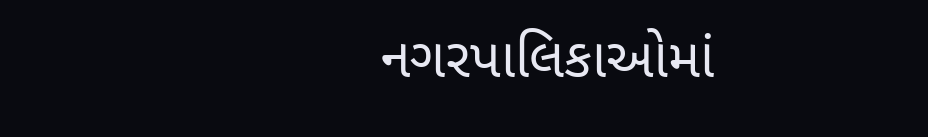નગરપાલિકાઓમાં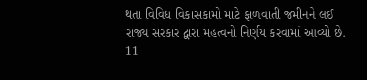થતા વિવિધ વિકાસકામો માટે ફાળવાતી જમીનને લઈ રાજ્ય સરકાર દ્વારા મહત્વનો નિર્ણય કરવામાં આવ્યો છે. 11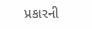પ્રકારની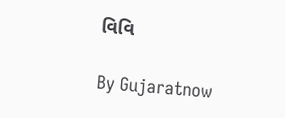વિવિ

By Gujaratnow